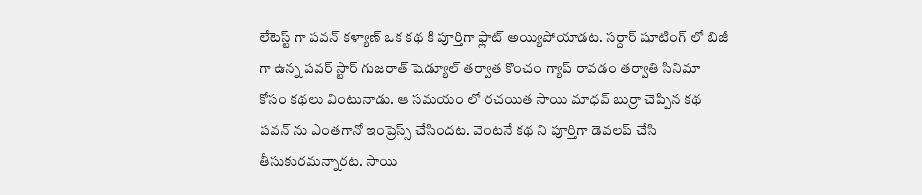లేటెస్ట్ గా పవన్ కళ్యాణ్ ఒక కథ కి పూర్తిగా ఫ్లాట్ అయ్యిపోయాడట. సర్దార్ షూటింగ్ లో బిజీ గా ఉన్న పవర్ స్టార్ గుజరాత్ షెడ్యూల్ తర్వాత కొంచం గ్యాప్ రావడం తర్వాతి సినిమా కోసం కథలు వింటునాడు. ఆ సమయం లో రచయిత సాయి మాధవ్ బుర్రా చెప్పిన కథ పవన్ ను ఎంతగానో ఇంప్రెస్స్ చేసిందట. వెంటనే కథ ని పూర్తిగా డెవలప్ చేసి తీసుకురమన్నారట. సాయి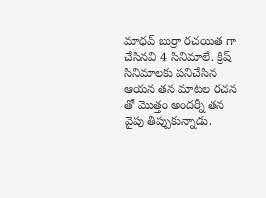మాధవ్ బుర్రా రచయిత గా చేసినవి 4 సినిమాలే. క్రిష్ సినిమాలకు పనిచేసిన ఆయన తన మాటల రచన తో మొత్తం అందర్నీ తన వైపు తిప్పుకున్నాడు.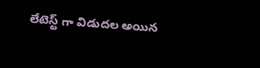లేటెస్ట్ గా విడుదల అయిన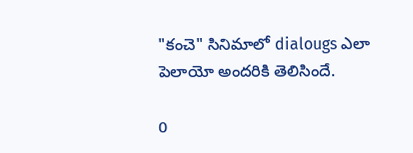"కంచె" సినిమాలో dialougs ఎలా పెలాయో అందరికి తెలిసిందే.

0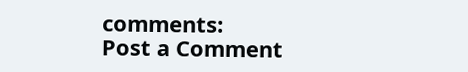comments:
Post a Comment